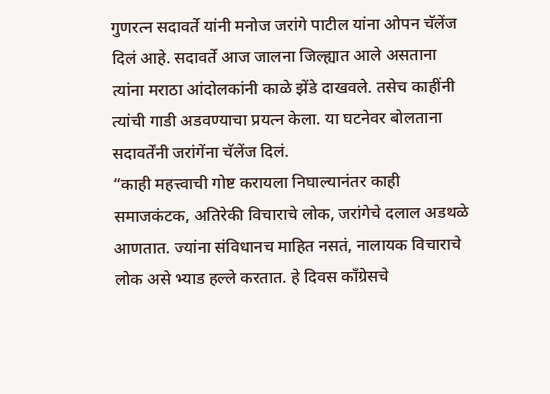गुणरत्न सदावर्ते यांनी मनोज जरांगे पाटील यांना ओपन चॅलेंज दिलं आहे. सदावर्ते आज जालना जिल्ह्यात आले असताना त्यांना मराठा आंदोलकांनी काळे झेंडे दाखवले. तसेच काहींनी त्यांची गाडी अडवण्याचा प्रयत्न केला. या घटनेवर बोलताना सदावर्तेंनी जरांगेंना चॅलेंज दिलं.
“काही महत्त्वाची गोष्ट करायला निघाल्यानंतर काही समाजकंटक, अतिरेकी विचाराचे लोक, जरांगेचे दलाल अडथळे आणतात. ज्यांना संविधानच माहित नसतं, नालायक विचाराचे लोक असे भ्याड हल्ले करतात. हे दिवस काँग्रेसचे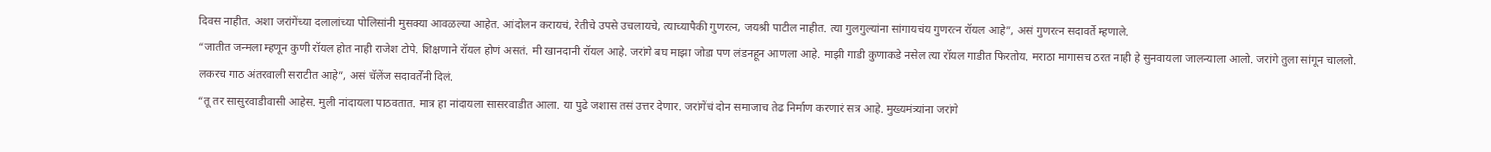दिवस नाहीत. अशा जरांगेंच्या दलालांच्या पोलिसांनी मुसक्या आवळल्या आहेत. आंदोलन करायचं, रेतीचे उपसे उचलायचे, त्याच्यापैकी गुणरत्न, जयश्री पाटील नाहीत. त्या गुलगुल्यांना सांगायचंय गुणरत्न रॉयल आहे”, असं गुणरत्न सदावर्ते म्हणाले.
“जातीत जन्मला म्हणून कुणी रॉयल होत नाही राजेश टोपे. शिक्षणाने रॉयल होणं असतं. मी खानदानी रॉयल आहे. जरांगे बघ माझा जोडा पण लंडनहून आणला आहे. माझी गाडी कुणाकडे नसेल त्या रॉयल गाडीत फिरतोय. मराठा मागासच ठरत नाही हे सुनवायला जालन्याला आलो. जरांगे तुला सांगून चाललो. लकरच गाठ अंतरवाली सराटीत आहे”, असं चॅलेंज सदावर्तेंनी दिलं.
“तू तर सासुरवाडीवासी आहेस. मुली नांदायला पाठवतात. मात्र हा नांदायला सासरवाडीत आला. या पुढे जशास तसं उत्तर देणार. जरांगेंचं दोन समाजाच तेढ निर्माण करणारं सत्र आहे. मुख्यमंत्र्यांना जरांगे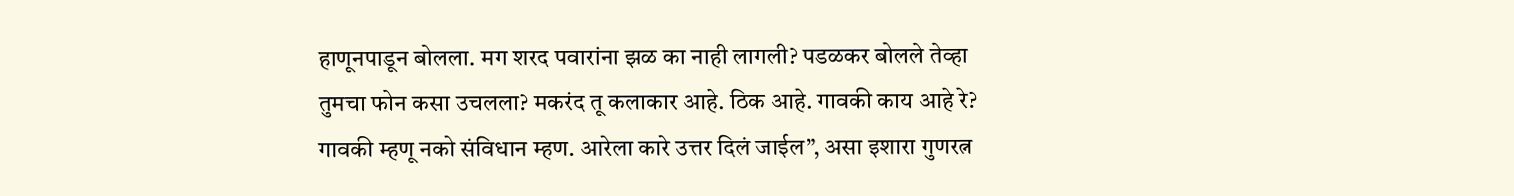हाणूनपाडून बोलला. मग शरद पवारांना झळ का नाही लागली? पडळकर बोलले तेव्हा तुमचा फोन कसा उचलला? मकरंद तू कलाकार आहे. ठिक आहे. गावकी काय आहे रे? गावकी म्हणू नको संविधान म्हण. आरेला कारे उत्तर दिलं जाईल”, असा इशारा गुणरत्न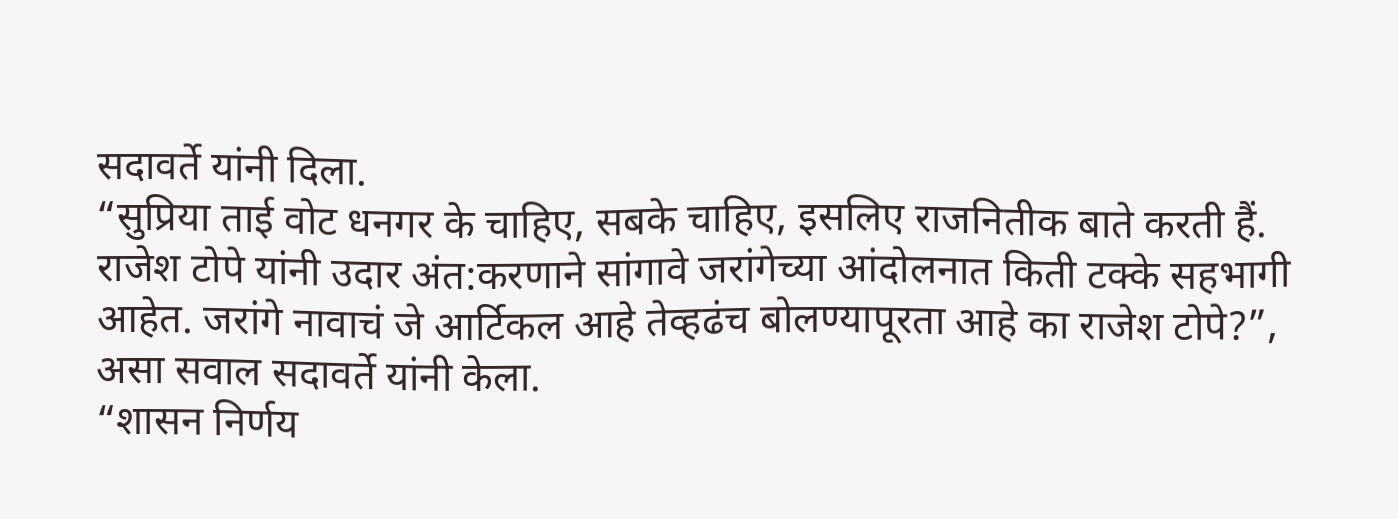सदावर्ते यांनी दिला.
“सुप्रिया ताई वोट धनगर के चाहिए, सबके चाहिए, इसलिए राजनितीक बाते करती हैं. राजेश टोपे यांनी उदार अंत:करणाने सांगावे जरांगेच्या आंदोलनात किती टक्के सहभागी आहेत. जरांगे नावाचं जे आर्टिकल आहे तेव्हढंच बोलण्यापूरता आहे का राजेश टोपे?”, असा सवाल सदावर्ते यांनी केला.
“शासन निर्णय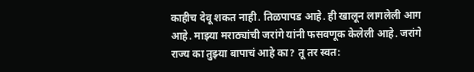काहीच देवू शकत नाही. तिळपापड आहे. ही खालून लागलेली आग आहे. माझ्या मराठ्यांची जरांगे यांनी फसवणूक केलेली आहे. जरांगे राज्य का तुझ्या बापाचं आहे का? तू तर स्वत: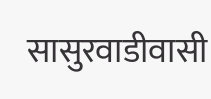सासुरवाडीवासी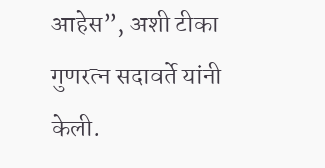आहेस”, अशी टीका गुणरत्न सदावर्ते यांनी केली.